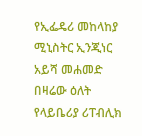የኢፌዴሪ መከላከያ ሚኒስትር ኢንጂነር አይሻ መሐመድ በዛሬው ዕለት የላይቤሪያ ሪፐብሊክ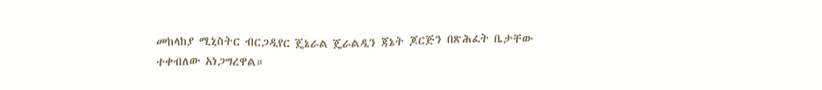መከላከያ ሚኒስትር ብርጋዲየር ጄኔራል ጄራልዲን ጃኔት ጆርጅን በጽሕፈት ቤታቸው ተቀብለው አነጋግረዋል።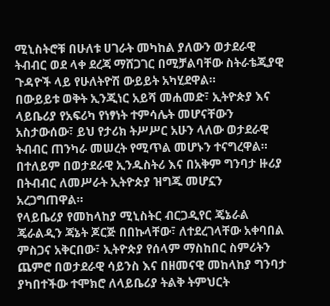ሚኒስትሮቹ በሁለቱ ሀገራት መካከል ያለውን ወታደራዊ ትብብር ወደ ላቀ ደረጃ ማሸጋገር በሚቻልባቸው ስትራቴጂያዊ ጉዳዮች ላይ የሁለትዮሽ ውይይት አካሂደዋል።
በውይይቱ ወቅት ኢንጂነር አይሻ መሐመድ፣ ኢትዮጵያ እና ላይቤሪያ የአፍሪካ የነፃነት ተምሳሌት መሆናቸውን አስታውሰው፣ ይህ የታሪክ ትሥሥር አሁን ላለው ወታደራዊ ትብብር ጠንካራ መሠረት የሚጥል መሆኑን ተናግረዋል።
በተለይም በወታደራዊ ኢንዱስትሪ እና በአቅም ግንባታ ዙሪያ በትብብር ለመሥራት ኢትዮጵያ ዝግጁ መሆኗን አረጋግጠዋል።
የላይቤሪያ የመከላከያ ሚኒስትር ብርጋዲየር ጄኔራል ጄራልዲን ጃኔት ጆርጅ በበኩላቸው፣ ለተደረገላቸው አቀባበል ምስጋና አቅርበው፣ ኢትዮጵያ የሰላም ማስከበር ስምሪትን ጨምሮ በወታደራዊ ሳይንስ እና በዘመናዊ መከላከያ ግንባታ ያካበተችው ተሞክሮ ለላይቤሪያ ትልቅ ትምህርት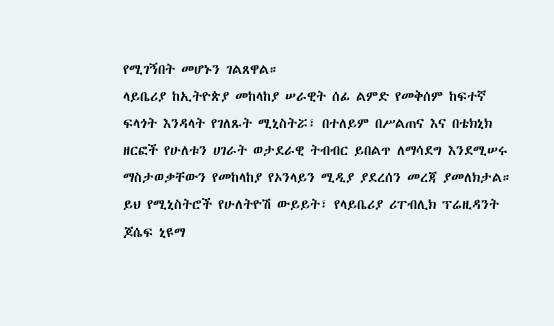የሚገኝበት መሆኑን ገልጸዋል።
ላይቤሪያ ከኢትዮጵያ መከላከያ ሠራዊት ሰፊ ልምድ የመቅሰም ከፍተኛ ፍላጎት እንዳላት የገለጹት ሚኒስትሯ፣ በተለይም በሥልጠና እና በቴክኒክ ዘርፎች የሁለቱን ሀገራት ወታደራዊ ትብብር ይበልጥ ለማሳደግ እንደሚሠሩ ማስታወቃቸውን የመከላከያ የኦንላይን ሚዲያ ያደረሰን መረጃ ያመለክታል።
ይህ የሚኒስትሮች የሁለትዮሽ ውይይት፣ የላይቤሪያ ሪፐብሊክ ፕሬዚዳንት ጆሴፍ ኒዩማ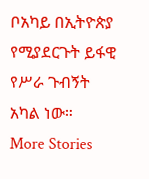ቦአካይ በኢትዮጵያ የሚያደርጉት ይፋዊ የሥራ ጉብኝት አካል ነው።
More Stories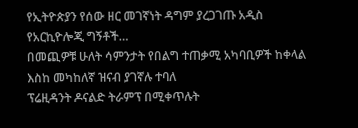የኢትዮጵያን የሰው ዘር መገኛነት ዳግም ያረጋገጡ አዲስ የአርኪዮሎጂ ግኝቶች…
በመጪዎቹ ሁለት ሳምንታት የበልግ ተጠቃሚ አካባቢዎች ከቀላል እስከ መካከለኛ ዝናብ ያገኛሉ ተባለ
ፕሬዚዳንት ዶናልድ ትራምፕ በሚቀጥሉት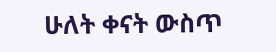ሁለት ቀናት ውስጥ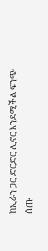ከኢራን ጋር ድርድር ሊኖር እንደሚችል ፍንጭ ሰጡ